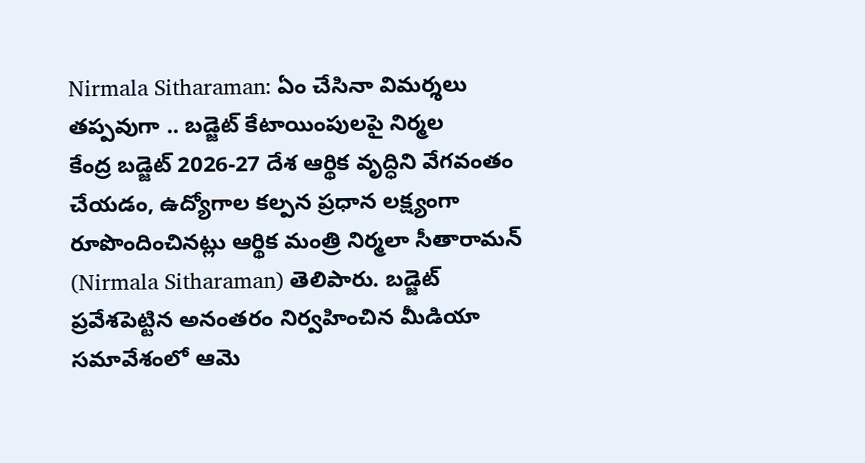Nirmala Sitharaman: ఏం చేసినా విమర్శలు తప్పవుగా .. బడ్జెట్ కేటాయింపులపై నిర్మల
కేంద్ర బడ్జెట్ 2026-27 దేశ ఆర్థిక వృద్ధిని వేగవంతం చేయడం, ఉద్యోగాల కల్పన ప్రధాన లక్ష్యంగా రూపొందించినట్లు ఆర్థిక మంత్రి నిర్మలా సీతారామన్ (Nirmala Sitharaman) తెలిపారు. బడ్జెట్ ప్రవేశపెట్టిన అనంతరం నిర్వహించిన మీడియా సమావేశంలో ఆమె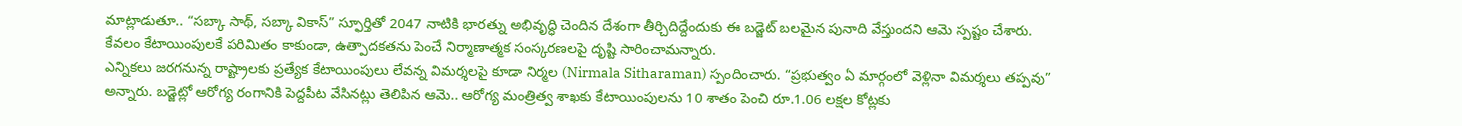మాట్లాడుతూ.. “సబ్కా సాథ్, సబ్కా వికాస్” స్ఫూర్తితో 2047 నాటికి భారత్ను అభివృద్ధి చెందిన దేశంగా తీర్చిదిద్దేందుకు ఈ బడ్జెట్ బలమైన పునాది వేస్తుందని ఆమె స్పష్టం చేశారు. కేవలం కేటాయింపులకే పరిమితం కాకుండా, ఉత్పాదకతను పెంచే నిర్మాణాత్మక సంస్కరణలపై దృష్టి సారించామన్నారు.
ఎన్నికలు జరగనున్న రాష్ట్రాలకు ప్రత్యేక కేటాయింపులు లేవన్న విమర్శలపై కూడా నిర్మల (Nirmala Sitharaman) స్పందించారు. “ప్రభుత్వం ఏ మార్గంలో వెళ్లినా విమర్శలు తప్పవు” అన్నారు. బడ్జెట్లో ఆరోగ్య రంగానికి పెద్దపీట వేసినట్లు తెలిపిన ఆమె.. ఆరోగ్య మంత్రిత్వ శాఖకు కేటాయింపులను 10 శాతం పెంచి రూ.1.06 లక్షల కోట్లకు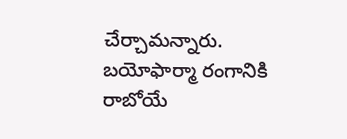చేర్చామన్నారు. బయోఫార్మా రంగానికి రాబోయే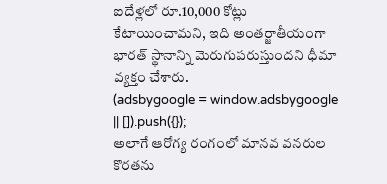ఐదేళ్లలో రూ.10,000 కోట్లు కేటాయించామని, ఇది అంతర్జాతీయంగా భారత్ స్థానాన్ని మెరుగుపరుస్తుందని ధీమా వ్యక్తం చేశారు.
(adsbygoogle = window.adsbygoogle || []).push({});
అలాగే ఆరోగ్య రంగంలో మానవ వనరుల కొరతను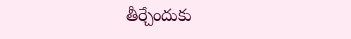తీర్చేందుకు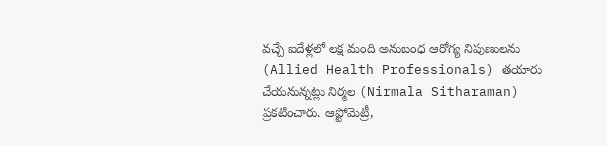వచ్చే ఐదేళ్లలో లక్ష మంది అనుబంధ ఆరోగ్య నిపుణులను (Allied Health Professionals) తయారు చేయనున్నట్లు నిర్మల (Nirmala Sitharaman) ప్రకటించారు. ఆప్టోమెట్రీ,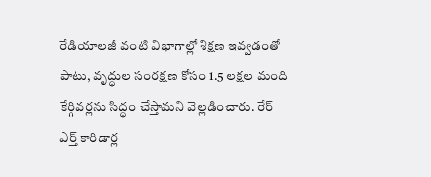రేడియాలజీ వంటి విభాగాల్లో శిక్షణ ఇవ్వడంతో పాటు, వృద్ధుల సంరక్షణ కోసం 1.5 లక్షల మంది కేర్గివర్లను సిద్ధం చేస్తామని వెల్లడించారు. రేర్ ఎర్త్ కారిడార్ల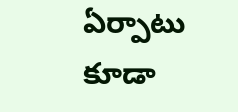ఏర్పాటు కూడా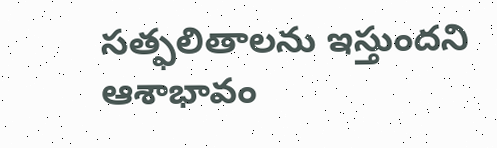సత్ఫలితాలను ఇస్తుందని ఆశాభావం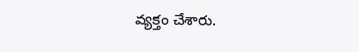వ్యక్తం చేశారు.